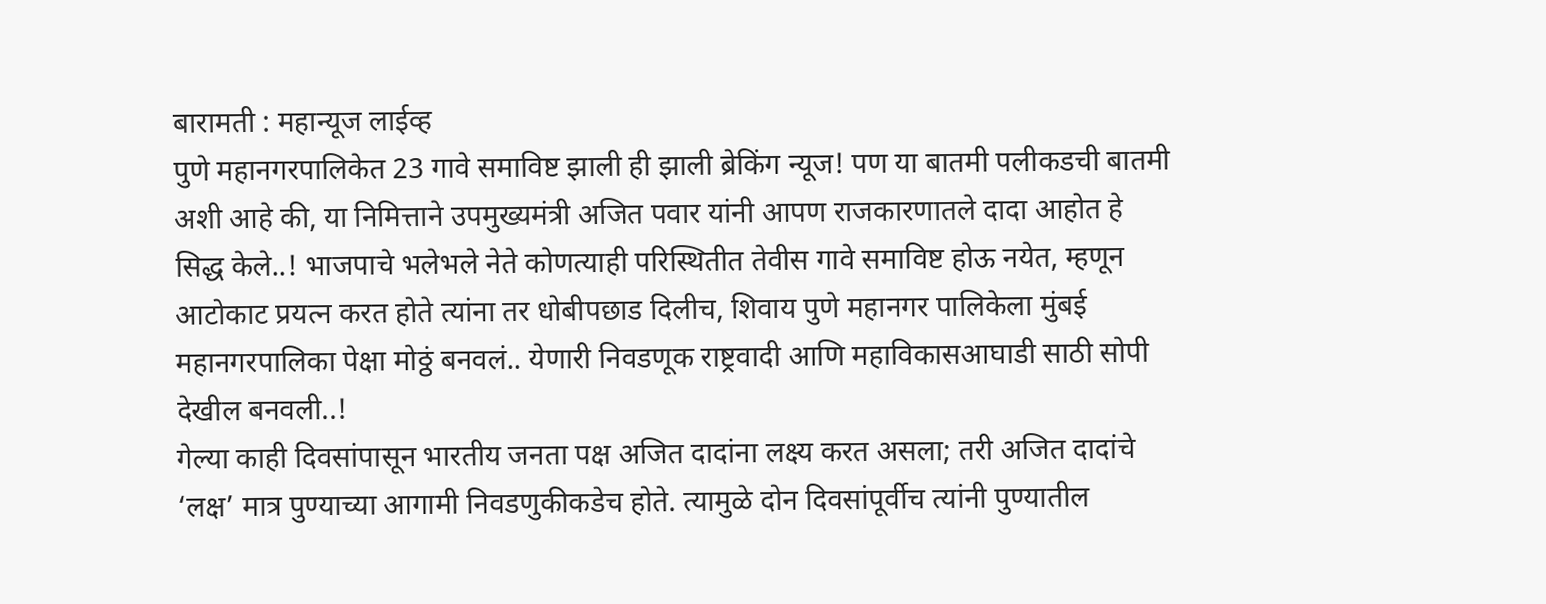बारामती : महान्यूज लाईव्ह
पुणे महानगरपालिकेत 23 गावे समाविष्ट झाली ही झाली ब्रेकिंग न्यूज! पण या बातमी पलीकडची बातमी अशी आहे की, या निमित्ताने उपमुख्यमंत्री अजित पवार यांनी आपण राजकारणातले दादा आहोत हे सिद्ध केले..! भाजपाचे भलेभले नेते कोणत्याही परिस्थितीत तेवीस गावे समाविष्ट होऊ नयेत, म्हणून आटोकाट प्रयत्न करत होते त्यांना तर धोबीपछाड दिलीच, शिवाय पुणे महानगर पालिकेला मुंबई महानगरपालिका पेक्षा मोठ्ठं बनवलं.. येणारी निवडणूक राष्ट्रवादी आणि महाविकासआघाडी साठी सोपी देखील बनवली..!
गेल्या काही दिवसांपासून भारतीय जनता पक्ष अजित दादांना लक्ष्य करत असला; तरी अजित दादांचे ‘लक्ष’ मात्र पुण्याच्या आगामी निवडणुकीकडेच होते. त्यामुळे दोन दिवसांपूर्वीच त्यांनी पुण्यातील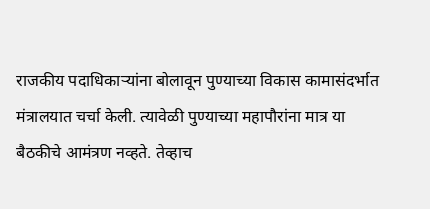राजकीय पदाधिकाऱ्यांना बोलावून पुण्याच्या विकास कामासंदर्भात मंत्रालयात चर्चा केली. त्यावेळी पुण्याच्या महापौरांना मात्र या बैठकीचे आमंत्रण नव्हते. तेव्हाच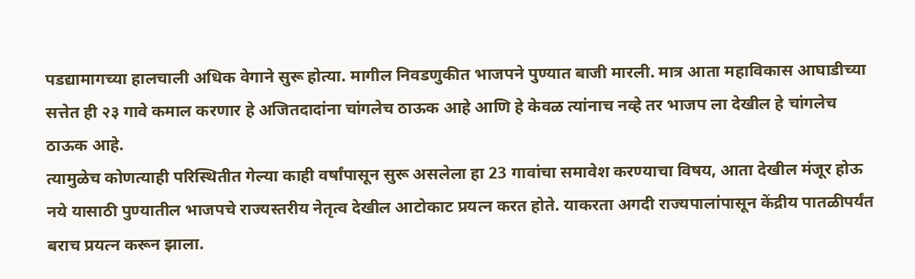पडद्यामागच्या हालचाली अधिक वेगाने सुरू होत्या. मागील निवडणुकीत भाजपने पुण्यात बाजी मारली. मात्र आता महाविकास आघाडीच्या सत्तेत ही २३ गावे कमाल करणार हे अजितदादांना चांगलेच ठाऊक आहे आणि हे केवळ त्यांनाच नव्हे तर भाजप ला देखील हे चांगलेच ठाऊक आहे.
त्यामुळेच कोणत्याही परिस्थितीत गेल्या काही वर्षांपासून सुरू असलेला हा 23 गावांचा समावेश करण्याचा विषय, आता देखील मंजूर होऊ नये यासाठी पुण्यातील भाजपचे राज्यस्तरीय नेतृत्व देखील आटोकाट प्रयत्न करत होते. याकरता अगदी राज्यपालांपासून केंद्रीय पातळीपर्यंत बराच प्रयत्न करून झाला.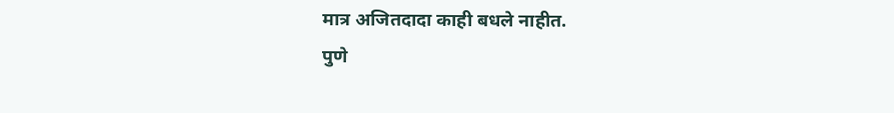मात्र अजितदादा काही बधले नाहीत.
पुणे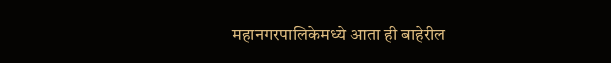महानगरपालिकेमध्ये आता ही बाहेरील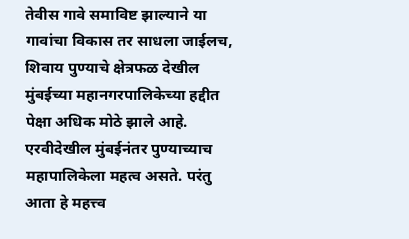तेवीस गावे समाविष्ट झाल्याने या गावांचा विकास तर साधला जाईलच, शिवाय पुण्याचे क्षेत्रफळ देखील मुंबईच्या महानगरपालिकेच्या हद्दीत पेक्षा अधिक मोठे झाले आहे. एरवीदेखील मुंबईनंतर पुण्याच्याच महापालिकेला महत्व असते. परंतु आता हे महत्त्व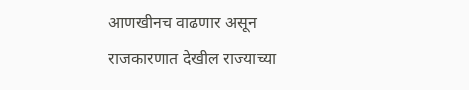आणखीनच वाढणार असून राजकारणात देखील राज्याच्या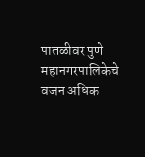पातळीवर पुणे महानगरपालिकेचे वजन अधिक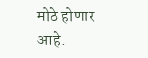मोठे होणार आहे.